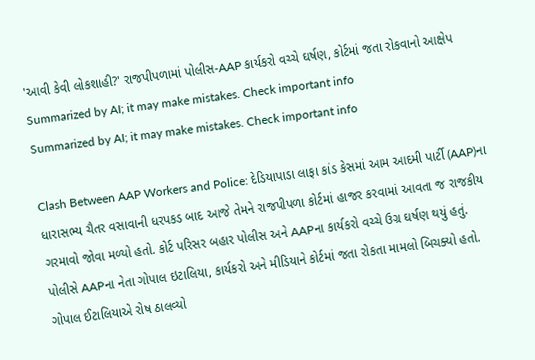'આવી કેવી લોકશાહી?' રાજપીપળામાં પોલીસ-AAP કાર્યકરો વચ્ચે ઘર્ષણ, કોર્ટમાં જતા રોકવાનો આક્ષેપ
Summarized by AI; it may make mistakes. Check important info
Summarized by AI; it may make mistakes. Check important info

Clash Between AAP Workers and Police: દેડિયાપાડા લાફા કાંડ કેસમાં આમ આદમી પાર્ટી (AAP)ના ધારાસભ્ય ચૈતર વસાવાની ધરપકડ બાદ આજે તેમને રાજપીપળા કોર્ટમાં હાજર કરવામાં આવતા જ રાજકીય ગરમાવો જોવા મળ્યો હતો. કોર્ટ પરિસર બહાર પોલીસ અને AAPના કાર્યકરો વચ્ચે ઉગ્ર ઘર્ષણ થયું હતું. પોલીસે AAPના નેતા ગોપાલ ઇટાલિયા, કાર્યકરો અને મીડિયાને કોર્ટમાં જતા રોકતા મામલો બિચક્યો હતો.
ગોપાલ ઈટાલિયાએ રોષ ઠાલવ્યો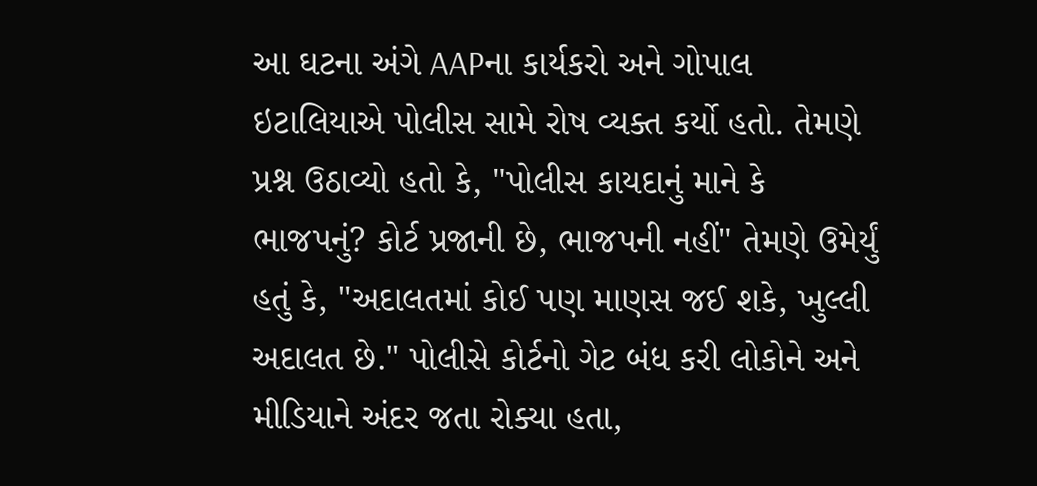આ ઘટના અંગે AAPના કાર્યકરો અને ગોપાલ ઇટાલિયાએ પોલીસ સામે રોષ વ્યક્ત કર્યો હતો. તેમણે પ્રશ્ન ઉઠાવ્યો હતો કે, "પોલીસ કાયદાનું માને કે ભાજપનું? કોર્ટ પ્રજાની છે, ભાજપની નહીં" તેમણે ઉમેર્યું હતું કે, "અદાલતમાં કોઈ પણ માણસ જઈ શકે, ખુલ્લી અદાલત છે." પોલીસે કોર્ટનો ગેટ બંધ કરી લોકોને અને મીડિયાને અંદર જતા રોક્યા હતા,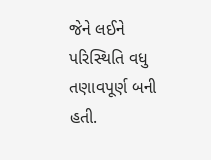જેને લઈને પરિસ્થિતિ વધુ તણાવપૂર્ણ બની હતી.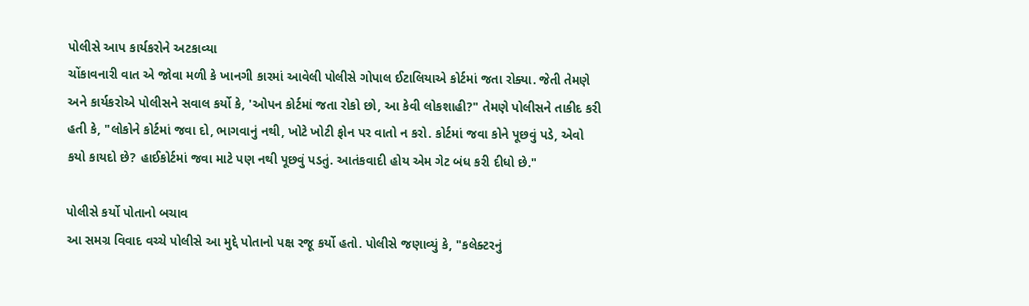પોલીસે આપ કાર્યકરોને અટકાવ્યા
ચોંકાવનારી વાત એ જોવા મળી કે ખાનગી કારમાં આવેલી પોલીસે ગોપાલ ઈટાલિયાએ કોર્ટમાં જતા રોક્યા. જેતી તેમણે અને કાર્યકરોએ પોલીસને સવાલ કર્યો કે, 'ઓપન કોર્ટમાં જતા રોકો છો, આ કેવી લોકશાહી?" તેમણે પોલીસને તાકીદ કરી હતી કે, "લોકોને કોર્ટમાં જવા દો, ભાગવાનું નથી, ખોટે ખોટી ફોન પર વાતો ન કરો. કોર્ટમાં જવા કોને પૂછવું પડે, એવો કયો કાયદો છે? હાઈકોર્ટમાં જવા માટે પણ નથી પૂછવું પડતું. આતંકવાદી હોય એમ ગેટ બંધ કરી દીધો છે."

પોલીસે કર્યો પોતાનો બચાવ
આ સમગ્ર વિવાદ વચ્ચે પોલીસે આ મુદ્દે પોતાનો પક્ષ રજૂ કર્યો હતો. પોલીસે જણાવ્યું કે, "કલેક્ટરનું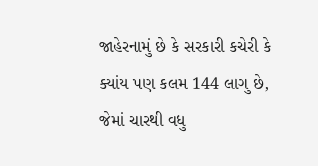જાહેરનામું છે કે સરકારી કચેરી કે ક્યાંય પણ કલમ 144 લાગુ છે, જેમાં ચારથી વધુ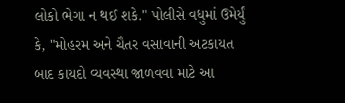લોકો ભેગા ન થઈ શકે." પોલીસે વધુમાં ઉમેર્યું કે, "મોહરમ અને ચૈતર વસાવાની અટકાયત બાદ કાયદો વ્યવસ્થા જાળવવા માટે આ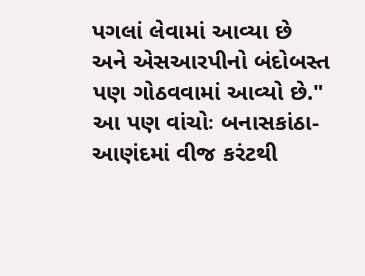પગલાં લેવામાં આવ્યા છે અને એસઆરપીનો બંદોબસ્ત પણ ગોઠવવામાં આવ્યો છે."
આ પણ વાંચોઃ બનાસકાંઠા-આણંદમાં વીજ કરંટથી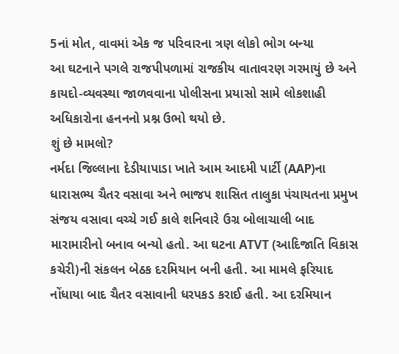5નાં મોત, વાવમાં એક જ પરિવારના ત્રણ લોકો ભોગ બન્યા
આ ઘટનાને પગલે રાજપીપળામાં રાજકીય વાતાવરણ ગરમાયું છે અને કાયદો-વ્યવસ્થા જાળવવાના પોલીસના પ્રયાસો સામે લોકશાહી અધિકારોના હનનનો પ્રશ્ન ઉભો થયો છે.
શું છે મામલો?
નર્મદા જિલ્લાના દેડીયાપાડા ખાતે આમ આદમી પાર્ટી (AAP)ના ધારાસભ્ય ચૈતર વસાવા અને ભાજપ શાસિત તાલુકા પંચાયતના પ્રમુખ સંજય વસાવા વચ્ચે ગઈ કાલે શનિવારે ઉગ્ર બોલાચાલી બાદ મારામારીનો બનાવ બન્યો હતો. આ ઘટના ATVT (આદિજાતિ વિકાસ કચેરી)ની સંકલન બેઠક દરમિયાન બની હતી. આ મામલે ફરિયાદ નોંધાયા બાદ ચૈતર વસાવાની ધરપકડ કરાઈ હતી. આ દરમિયાન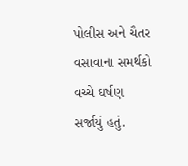પોલીસ અને ચૈતર વસાવાના સમર્થકો વચ્ચે ઘર્ષણ સર્જાયું હતું.